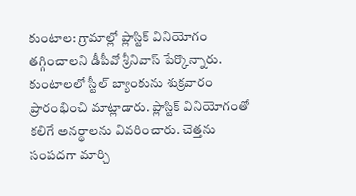కుంటాల: గ్రామాల్లో ప్లాస్టిక్ వినియోగం తగ్గించాలని డీపీవో శ్రీనివాస్ పేర్కొన్నారు. కుంటాలలో స్టీల్ బ్యాంకును శుక్రవారం ప్రారంభించి మాట్లాడారు. ప్లాస్టిక్ వినియోగంతో కలిగే అనర్థాలను వివరించారు. చెత్తను సంపదగా మార్చి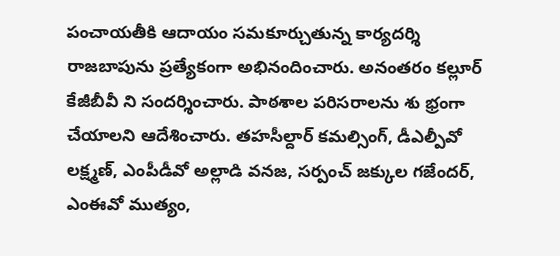పంచాయతీకి ఆదాయం సమకూర్చుతున్న కార్యదర్శి రాజబాపును ప్రత్యేకంగా అభినందించారు. అనంతరం కల్లూర్ కేజీబీవీ ని సందర్శించారు. పాఠశాల పరిసరాలను శు భ్రంగా చేయాలని ఆదేశించారు. తహసీల్దార్ కమల్సింగ్, డీఎల్పీవో లక్ష్మణ్, ఎంపీడీవో అల్లాడి వనజ, సర్పంచ్ జక్కుల గజేందర్, ఎంఈవో ముత్యం,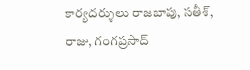కార్యదర్శులు రాజబాపు, సతీశ్, రాజు, గంగప్రసాద్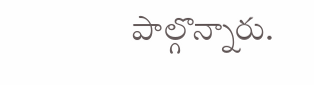పాల్గొన్నారు.